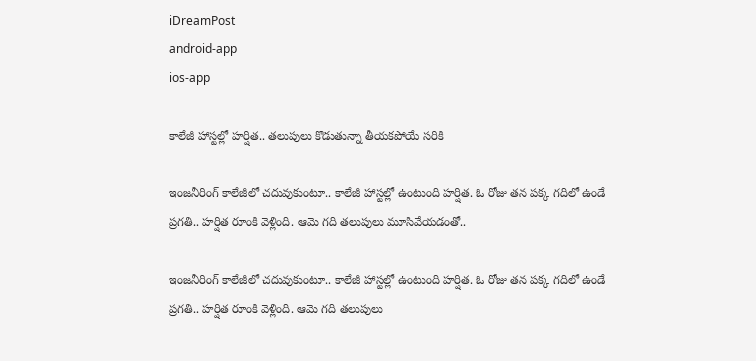iDreamPost
android-app
ios-app

కాలేజీ హాస్టల్లో హర్షిత.. తలుపులు కొడుతున్నా తీయకపోయే సరికి

ఇంజనీరింగ్ కాలేజీలో చదువుకుంటూ.. కాలేజీ హాస్టల్లో ఉంటుంది హర్షిత. ఓ రోజు తన పక్క గదిలో ఉండే ప్రగతి.. హర్షిత రూంకి వెళ్లింది. ఆమె గది తలుపులు మూసివేయడంతో..

ఇంజనీరింగ్ కాలేజీలో చదువుకుంటూ.. కాలేజీ హాస్టల్లో ఉంటుంది హర్షిత. ఓ రోజు తన పక్క గదిలో ఉండే ప్రగతి.. హర్షిత రూంకి వెళ్లింది. ఆమె గది తలుపులు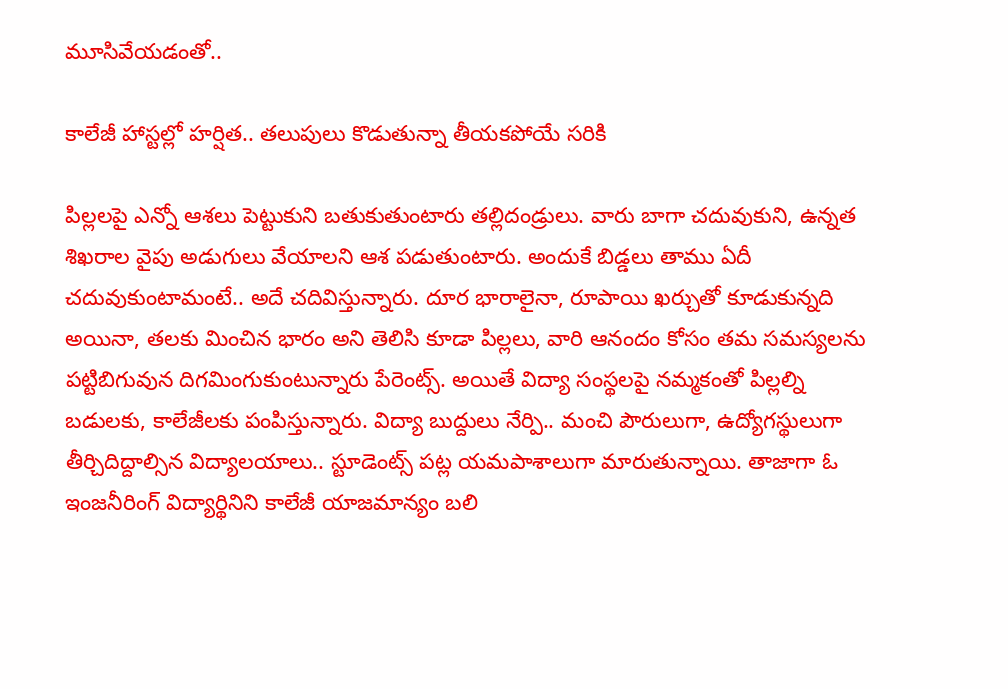మూసివేయడంతో..

కాలేజీ హాస్టల్లో హర్షిత.. తలుపులు కొడుతున్నా తీయకపోయే సరికి

పిల్లలపై ఎన్నో ఆశలు పెట్టుకుని బతుకుతుంటారు తల్లిదండ్రులు. వారు బాగా చదువుకుని, ఉన్నత శిఖరాల వైపు అడుగులు వేయాలని ఆశ పడుతుంటారు. అందుకే బిడ్డలు తాము ఏదీ చదువుకుంటామంటే.. అదే చదివిస్తున్నారు. దూర భారాలైనా, రూపాయి ఖర్చుతో కూడుకున్నది అయినా, తలకు మించిన భారం అని తెలిసి కూడా పిల్లలు, వారి ఆనందం కోసం తమ సమస్యలను పట్టిబిగువున దిగమింగుకుంటున్నారు పేరెంట్స్. అయితే విద్యా సంస్థలపై నమ్మకంతో పిల్లల్ని బడులకు, కాలేజీలకు పంపిస్తున్నారు. విద్యా బుద్దులు నేర్పి.. మంచి పౌరులుగా, ఉద్యోగస్థులుగా తీర్చిదిద్దాల్సిన విద్యాలయాలు.. స్టూడెంట్స్ పట్ల యమపాశాలుగా మారుతున్నాయి. తాజాగా ఓ ఇంజనీరింగ్ విద్యార్థినిని కాలేజీ యాజమాన్యం బలి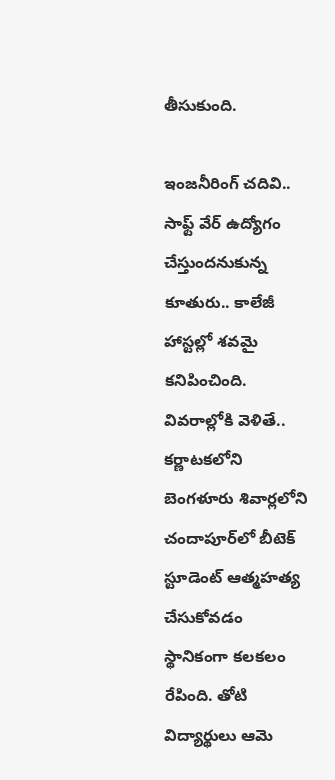తీసుకుంది.

ఇంజనీరింగ్ చదివి.. సాఫ్ట్ వేర్ ఉద్యోగం చేస్తుందనుకున్న కూతురు.. కాలేజీ హాస్టల్లో శవమై కనిపించింది. వివరాల్లోకి వెళితే.. కర్ణాటకలోని బెంగళూరు శివార్లలోని చందాపూర్‌లో బీటెక్ స్టూడెంట్ ఆత్మహత్య చేసుకోవడం స్థానికంగా కలకలం రేపింది. తోటి విద్యార్థులు ఆమె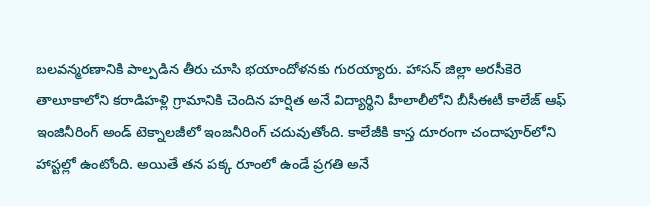బలవన్మరణానికి పాల్పడిన తీరు చూసి భయాందోళనకు గురయ్యారు. హాసన్ జిల్లా అరసీకెరె తాలూకాలోని కరాడిహళ్లి గ్రామానికి చెందిన హర్షిత అనే విద్యార్థిని హీలాలీలోని బీసీఈటీ కాలేజ్ ఆఫ్ ఇంజినీరింగ్ అండ్ టెక్నాలజీలో ఇంజనీరింగ్ చదువుతోంది. కాలేజీకి కాస్త దూరంగా చందాపూర్‌లోని హాస్టల్లో ఉంటోంది. అయితే తన పక్క రూంలో ఉండే ప్రగతి అనే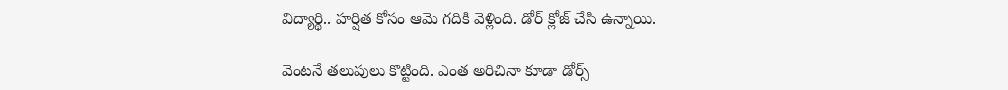విద్యార్థి.. హర్షిత కోసం ఆమె గదికి వెళ్లింది. డోర్ క్లోజ్ చేసి ఉన్నాయి.

వెంటనే తలుపులు కొట్టింది. ఎంత అరిచినా కూడా డోర్స్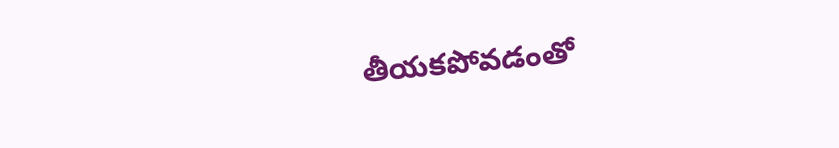తీయకపోవడంతో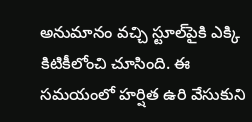అనుమానం వచ్చి స్టూల్‌పైకి ఎక్కి కిటికీలోంచి చూసింది. ఈ సమయంలో హర్షిత ఉరి వేసుకుని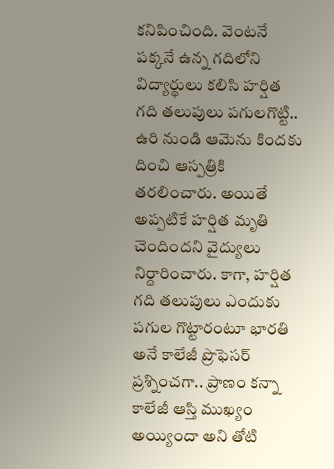కనిపించింది. వెంటనే పక్కనే ఉన్న గదిలోని విద్యార్థులు కలిసి హర్షిత గది తలుపులు పగులగొట్టి.. ఉరి నుండి ఆమెను కిందకు దించి ఆస్పత్రికి తరలించారు. అయితే అప్పటికే హర్షిత మృతి చెందిందని వైద్యులు నిర్దారించారు. కాగా, హర్షిత గది తలుపులు ఎందుకు పగుల గొట్టారంటూ భారతి అనే కాలేజీ ప్రొఫెసర్ ప్రశ్నించగా.. ప్రాణం కన్నా కాలేజీ ఆస్తి ముఖ్యం అయ్యిందా అని తోటి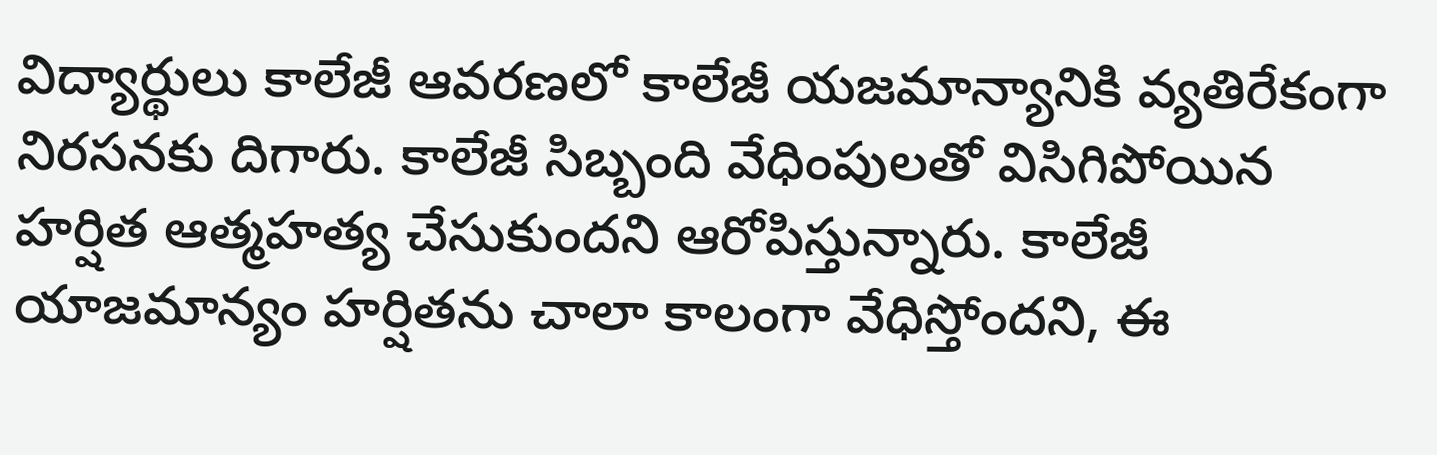విద్యార్థులు కాలేజీ ఆవరణలో కాలేజీ యజమాన్యానికి వ్యతిరేకంగా నిరసనకు దిగారు. కాలేజీ సిబ్బంది వేధింపులతో విసిగిపోయిన హర్షిత ఆత్మహత్య చేసుకుందని ఆరోపిస్తున్నారు. కాలేజీ యాజమాన్యం హర్షితను చాలా కాలంగా వేధిస్తోందని, ఈ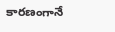కారణంగానే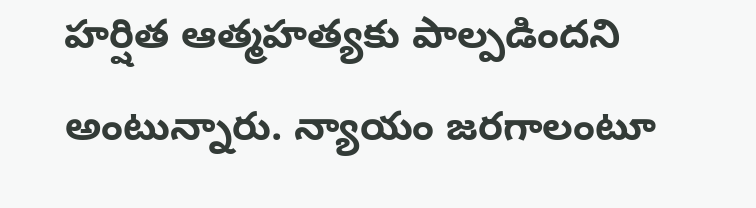హర్షిత ఆత్మహత్యకు పాల్పడిందని అంటున్నారు. న్యాయం జరగాలంటూ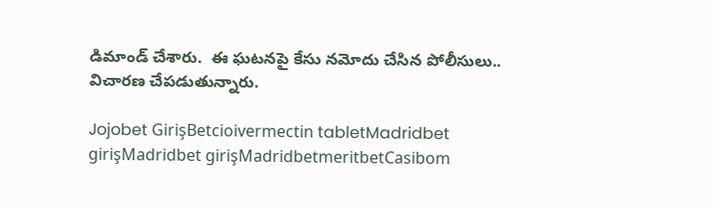డిమాండ్ చేశారు.  ఈ ఘటనపై కేసు నమోదు చేసిన పోలీసులు.. విచారణ చేపడుతున్నారు.

Jojobet GirişBetcioivermectin tabletMadridbet girişMadridbet girişMadridbetmeritbetCasibom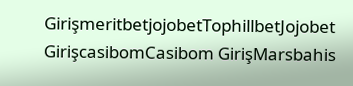GirişmeritbetjojobetTophillbetJojobet GirişcasibomCasibom GirişMarsbahis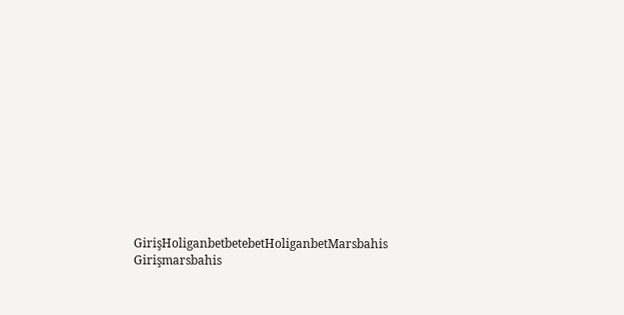GirişHoliganbetbetebetHoliganbetMarsbahis Girişmarsbahis